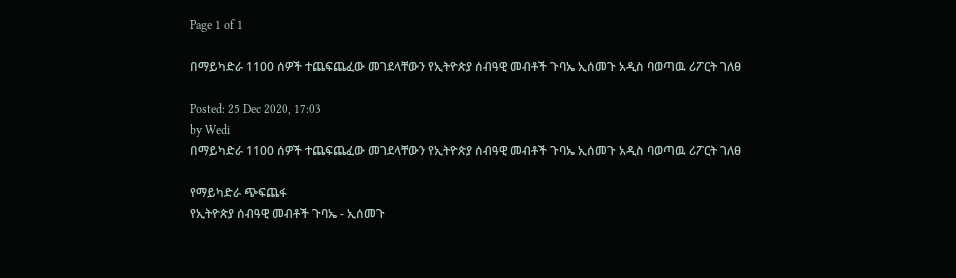Page 1 of 1

በማይካድራ 1100 ሰዎች ተጨፍጨፈው መገደላቸውን የኢትዮጵያ ሰብዓዊ መብቶች ጉባኤ ኢሰመጉ አዲስ ባወጣዉ ሪፖርት ገለፀ

Posted: 25 Dec 2020, 17:03
by Wedi
በማይካድራ 1100 ሰዎች ተጨፍጨፈው መገደላቸውን የኢትዮጵያ ሰብዓዊ መብቶች ጉባኤ ኢሰመጉ አዲስ ባወጣዉ ሪፖርት ገለፀ

የማይካድራ ጭፍጨፋ
የኢትዮጵያ ሰብዓዊ መብቶች ጉባኤ - ኢሰመጉ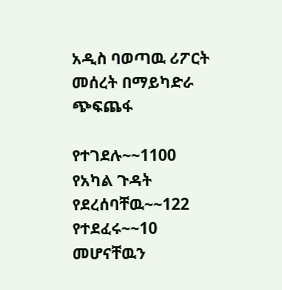አዲስ ባወጣዉ ሪፖርት መሰረት በማይካድራ ጭፍጨፋ

የተገደሉ~~1100
የአካል ጉዳት የደረሰባቸዉ~~122
የተደፈሩ~~10
መሆናቸዉን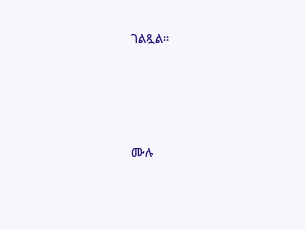ገልጿል።




ሙሉ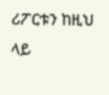ሪፖርቱን ከዚህ ላይ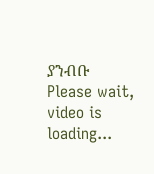ያንብቡ
Please wait, video is loading...